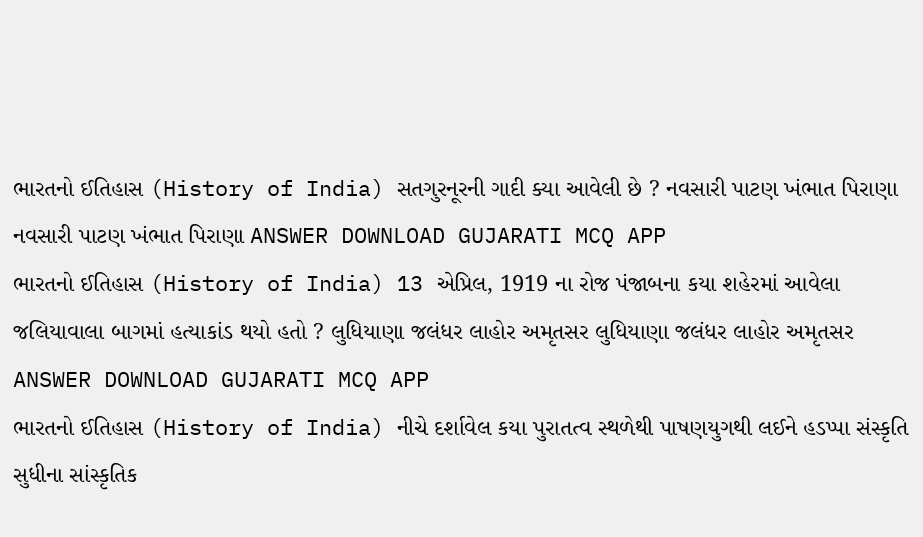ભારતનો ઈતિહાસ (History of India) સતગુરનૂરની ગાદી ક્યા આવેલી છે ? નવસારી પાટણ ખંભાત પિરાણા નવસારી પાટણ ખંભાત પિરાણા ANSWER DOWNLOAD GUJARATI MCQ APP
ભારતનો ઈતિહાસ (History of India) 13 એપ્રિલ, 1919 ના રોજ પંજાબના કયા શહેરમાં આવેલા જલિયાવાલા બાગમાં હત્યાકાંડ થયો હતો ? લુધિયાણા જલંધર લાહોર અમૃતસર લુધિયાણા જલંધર લાહોર અમૃતસર ANSWER DOWNLOAD GUJARATI MCQ APP
ભારતનો ઈતિહાસ (History of India) નીચે દર્શાવેલ કયા પુરાતત્વ સ્થળેથી પાષણયુગથી લઈને હડપ્પા સંસ્કૃતિ સુધીના સાંસ્કૃતિક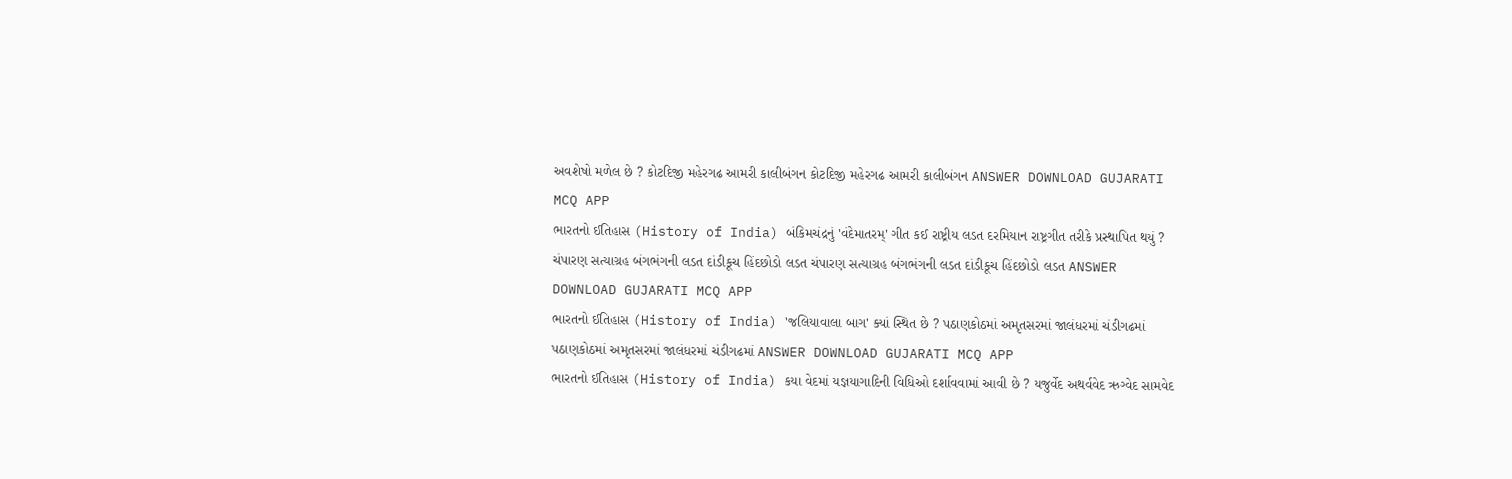અવશેષો મળેલ છે ? કોટદિજી મહેરગઢ આમરી કાલીબંગન કોટદિજી મહેરગઢ આમરી કાલીબંગન ANSWER DOWNLOAD GUJARATI MCQ APP
ભારતનો ઈતિહાસ (History of India) બંકિમચંદ્રનું 'વંદેમાતરમ્' ગીત કઈ રાષ્ટ્રીય લડત દરમિયાન રાષ્ટ્રગીત તરીકે પ્રસ્થાપિત થયું ? ચંપારણ સત્યાગ્રહ બંગભંગની લડત દાંડીકૂચ હિંદછોડો લડત ચંપારણ સત્યાગ્રહ બંગભંગની લડત દાંડીકૂચ હિંદછોડો લડત ANSWER DOWNLOAD GUJARATI MCQ APP
ભારતનો ઈતિહાસ (History of India) 'જલિયાવાલા બાગ' ક્યાં સ્થિત છે ? પઠાણકોઠમાં અમૃતસરમાં જાલંધરમાં ચંડીગઢમાં પઠાણકોઠમાં અમૃતસરમાં જાલંધરમાં ચંડીગઢમાં ANSWER DOWNLOAD GUJARATI MCQ APP
ભારતનો ઈતિહાસ (History of India) કયા વેદમાં યજ્ઞયાગાદિની વિધિઓ દર્શાવવામાં આવી છે ? યજુર્વેદ અથર્વવેદ ઋગ્વેદ સામવેદ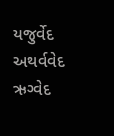યજુર્વેદ અથર્વવેદ ઋગ્વેદ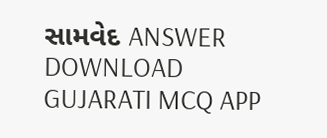સામવેદ ANSWER DOWNLOAD GUJARATI MCQ APP